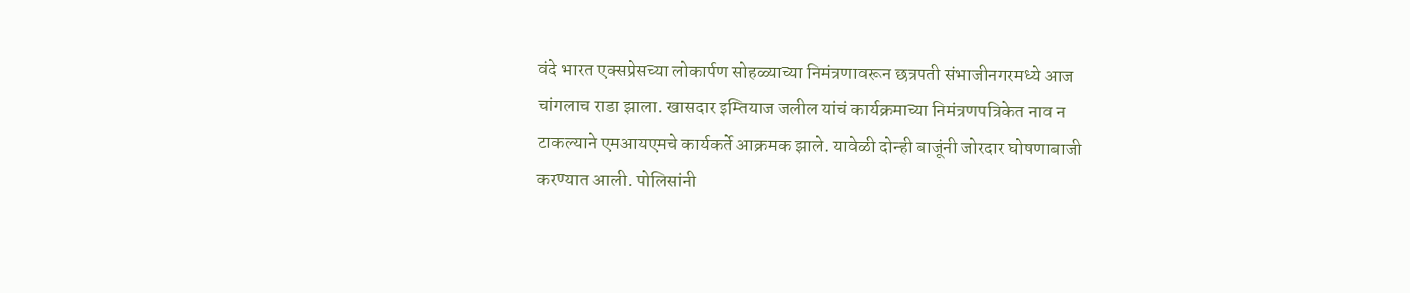वंदे भारत एक्सप्रेसच्या लोकार्पण सोहळ्याच्या निमंत्रणावरून छत्रपती संभाजीनगरमध्ये आज चांगलाच राडा झाला. खासदार इम्तियाज जलील यांचं कार्यक्रमाच्या निमंत्रणपत्रिकेत नाव न टाकल्याने एमआयएमचे कार्यकर्ते आक्रमक झाले. यावेळी दोन्ही बाजूंनी जोरदार घोषणाबाजी करण्यात आली. पोलिसांनी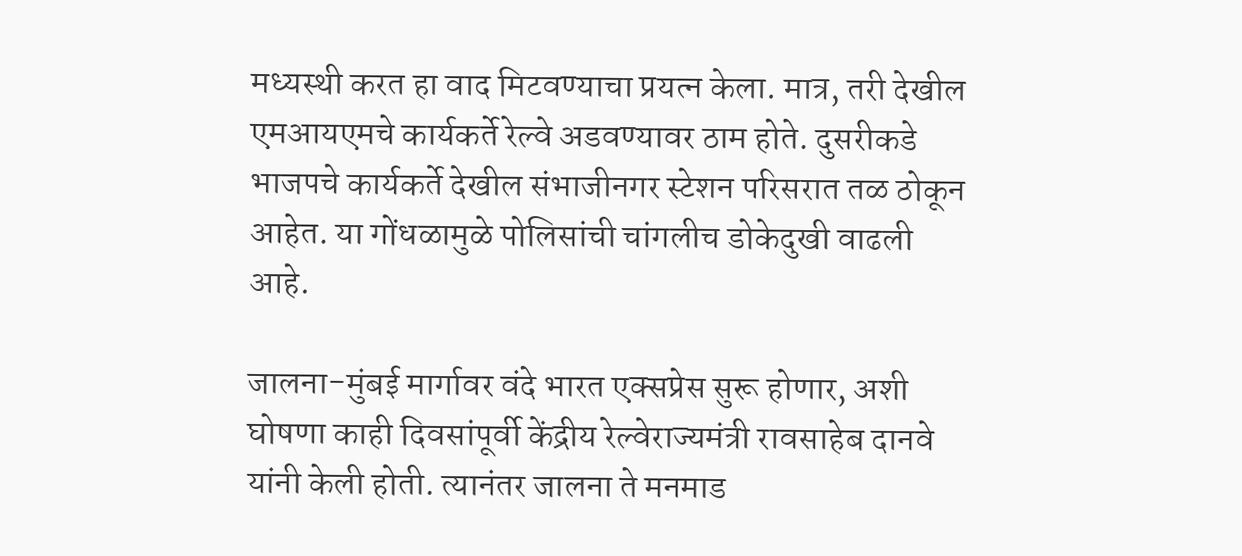मध्यस्थी करत हा वाद मिटवण्याचा प्रयत्न केला. मात्र, तरी देखील एमआयएमचे कार्यकर्ते रेल्वे अडवण्यावर ठाम होते. दुसरीकडे भाजपचे कार्यकर्ते देखील संभाजीनगर स्टेशन परिसरात तळ ठोकून आहेत. या गोंधळामुळे पोलिसांची चांगलीच डोकेदुखी वाढली आहे.

जालना-मुंबई मार्गावर वंदे भारत एक्सप्रेस सुरू होणार, अशी घोषणा काही दिवसांपूर्वी केंद्रीय रेल्वेराज्यमंत्री रावसाहेब दानवे यांनी केली होती. त्यानंतर जालना ते मनमाड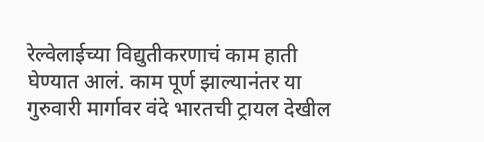रेल्वेलाईच्या विद्युतीकरणाचं काम हाती घेण्यात आलं. काम पूर्ण झाल्यानंतर या गुरुवारी मार्गावर वंदे भारतची ट्रायल देखील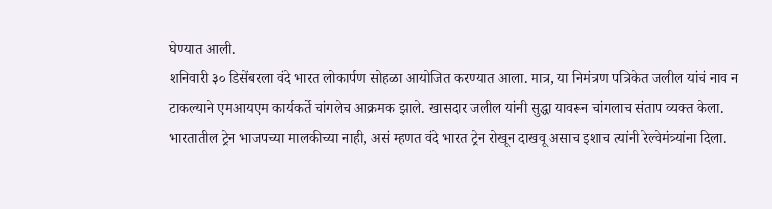घेण्यात आली.
शनिवारी ३० डिसेंबरला वंदे भारत लोकार्पण सोहळा आयोजित करण्यात आला. मात्र, या निमंत्रण पत्रिकेत जलील यांचं नाव न टाकल्याने एमआयएम कार्यकर्ते चांगलेच आक्रमक झाले. खासदार जलील यांनी सुद्धा यावरून चांगलाच संताप व्यक्त केला.
भारतातील ट्रेन भाजपच्या मालकीच्या नाही, असं म्हणत वंदे भारत ट्रेन रोखून दाखवू असाच इशाच त्यांनी रेल्वेमंत्र्यांना दिला.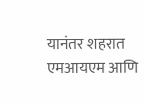यानंतर शहरात एमआयएम आणि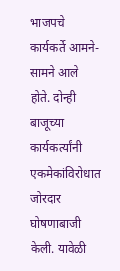भाजपचे कार्यकर्ते आमने-सामने आले होते. दोन्ही बाजूच्या कार्यकर्त्यांनी एकमेकांविरोधात जोरदार घोषणाबाजी केली. यावेळी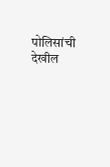पोलिसांची देखील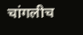चांगलीच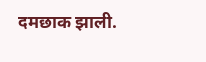दमछाक झाली.